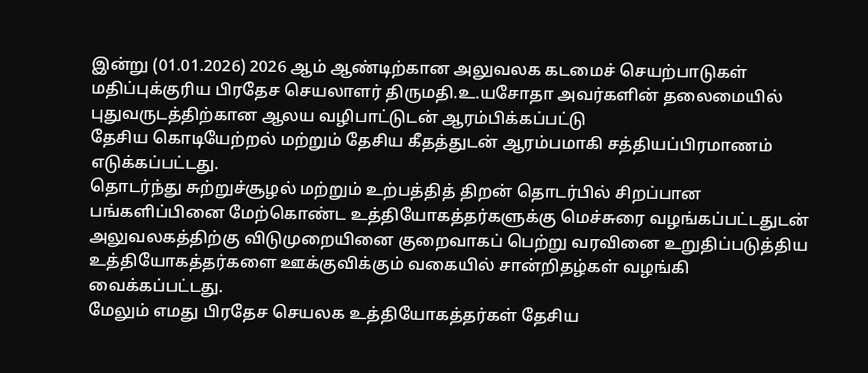இன்று (01.01.2026) 2026 ஆம் ஆண்டிற்கான அலுவலக கடமைச் செயற்பாடுகள் மதிப்புக்குரிய பிரதேச செயலாளர் திருமதி.உ.யசோதா அவர்களின் தலைமையில் புதுவருடத்திற்கான ஆலய வழிபாட்டுடன் ஆரம்பிக்கப்பட்டு
தேசிய கொடியேற்றல் மற்றும் தேசிய கீதத்துடன் ஆரம்பமாகி சத்தியப்பிரமாணம் எடுக்கப்பட்டது.
தொடர்ந்து சுற்றுச்சூழல் மற்றும் உற்பத்தித் திறன் தொடர்பில் சிறப்பான பங்களிப்பினை மேற்கொண்ட உத்தியோகத்தர்களுக்கு மெச்சுரை வழங்கப்பட்டதுடன் அலுவலகத்திற்கு விடுமுறையினை குறைவாகப் பெற்று வரவினை உறுதிப்படுத்திய உத்தியோகத்தர்களை ஊக்குவிக்கும் வகையில் சான்றிதழ்கள் வழங்கி வைக்கப்பட்டது.
மேலும் எமது பிரதேச செயலக உத்தியோகத்தர்கள் தேசிய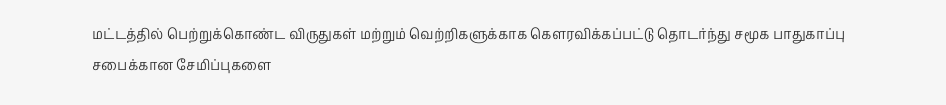மட்டத்தில் பெற்றுக்கொண்ட விருதுகள் மற்றும் வெற்றிகளுக்காக கௌரவிக்கப்பட்டு தொடர்ந்து சமூக பாதுகாப்பு சபைக்கான சேமிப்புகளை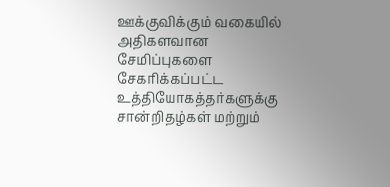ஊக்குவிக்கும் வகையில் அதிகளவான சேமிப்புகளை சேகரிக்கப்பட்ட உத்தியோகத்தர்களுக்கு சான்றிதழ்கள் மற்றும்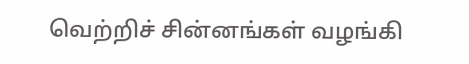வெற்றிச் சின்னங்கள் வழங்கி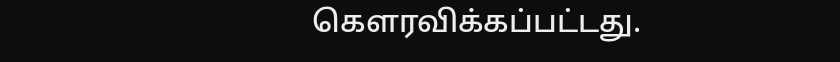கௌரவிக்கப்பட்டது.